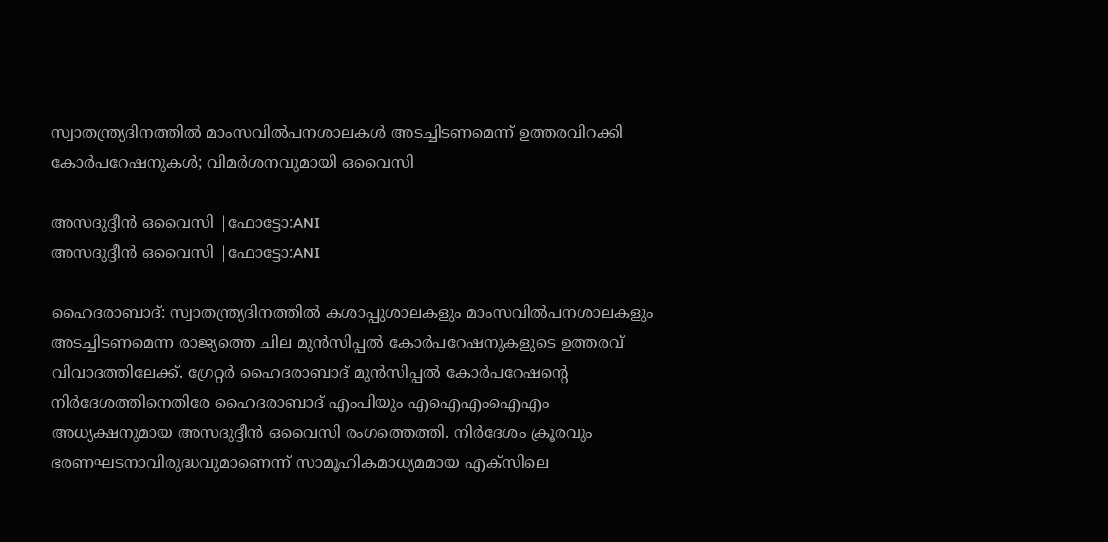സ്വാതന്ത്ര്യദിനത്തില്‍ മാംസവില്‍പനശാലകൾ അടച്ചിടണമെന്ന് ഉത്തരവിറക്കി കോർപറേഷനുകൾ; വിമർശനവുമായി ഒവൈസി

അസദുദ്ദീന്‍ ഒവൈസി |ഫോട്ടോ:ANI
അസദുദ്ദീന്‍ ഒവൈസി |ഫോട്ടോ:ANI

ഹൈദരാബാദ്: സ്വാതന്ത്ര്യദിനത്തില്‍ കശാപ്പുശാലകളും മാംസവില്‍പനശാലകളും അടച്ചിടണമെന്ന രാജ്യത്തെ ചില മുന്‍സിപ്പല്‍ കോര്‍പറേഷനുകളുടെ ഉത്തരവ് വിവാദത്തിലേക്ക്. ഗ്രേറ്റര്‍ ഹൈദരാബാദ് മുന്‍സിപ്പല്‍ കോര്‍പറേഷന്റെ നിര്‍ദേശത്തിനെതിരേ ഹൈദരാബാദ് എംപിയും എഐഎംഐഎം അധ്യക്ഷനുമായ അസദുദ്ദീന്‍ ഒവൈസി രംഗത്തെത്തി. നിര്‍ദേശം ക്രൂരവും ഭരണഘടനാവിരുദ്ധവുമാണെന്ന് സാമൂഹികമാധ്യമമായ എക്‌സിലെ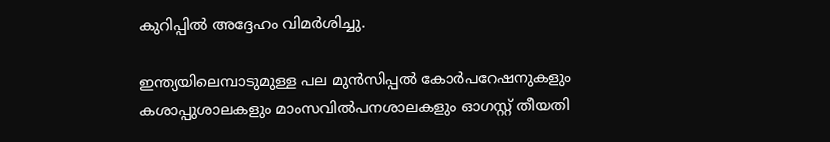കുറിപ്പില്‍ അദ്ദേഹം വിമര്‍ശിച്ചു.

ഇന്ത്യയിലെമ്പാടുമുള്ള പല മുന്‍സിപ്പല്‍ കോര്‍പറേഷനുകളും കശാപ്പുശാലകളും മാംസവില്‍പനശാലകളും ഓഗസ്റ്റ് തീയതി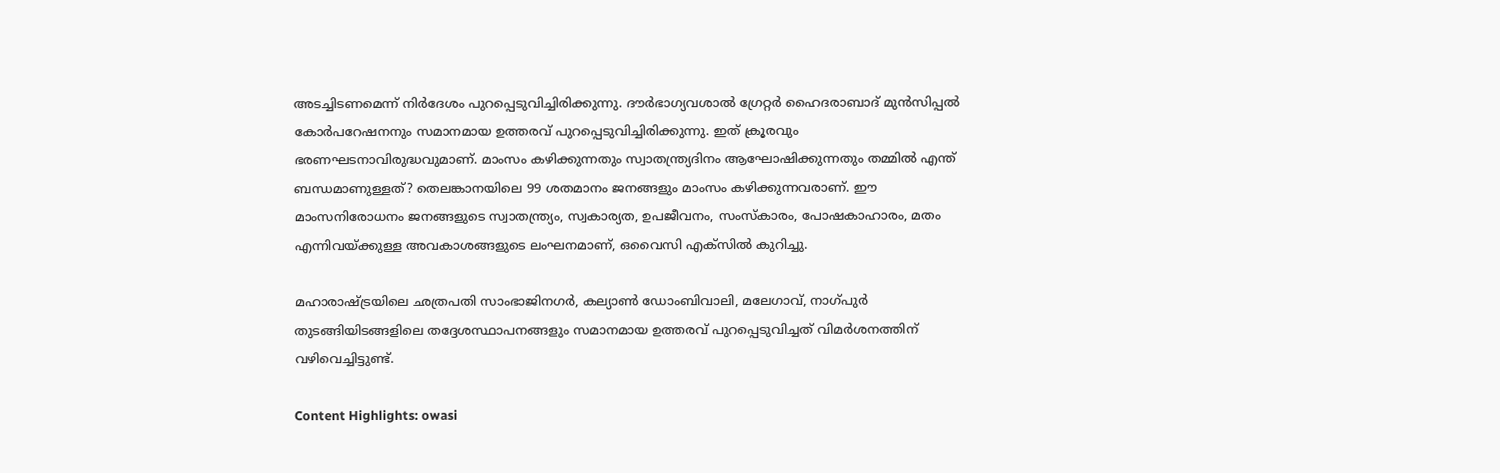അടച്ചിടണമെന്ന് നിര്‍ദേശം പുറപ്പെടുവിച്ചിരിക്കുന്നു. ദൗര്‍ഭാഗ്യവശാല്‍ ഗ്രേറ്റര്‍ ഹൈദരാബാദ് മുന്‍സിപ്പല്‍ കോര്‍പറേഷനനും സമാനമായ ഉത്തരവ് പുറപ്പെടുവിച്ചിരിക്കുന്നു. ഇത് ക്രൂരവും ഭരണഘടനാവിരുദ്ധവുമാണ്. മാംസം കഴിക്കുന്നതും സ്വാതന്ത്ര്യദിനം ആഘോഷിക്കുന്നതും തമ്മില്‍ എന്ത് ബന്ധമാണുള്ളത്? തെലങ്കാനയിലെ 99 ശതമാനം ജനങ്ങളും മാംസം കഴിക്കുന്നവരാണ്. ഈ മാംസനിരോധനം ജനങ്ങളുടെ സ്വാതന്ത്ര്യം, സ്വകാര്യത, ഉപജീവനം, സംസ്‌കാരം, പോഷകാഹാരം, മതം എന്നിവയ്ക്കുള്ള അവകാശങ്ങളുടെ ലംഘനമാണ്, ഒവൈസി എക്‌സില്‍ കുറിച്ചു.

മഹാരാഷ്ട്രയിലെ ഛത്രപതി സാംഭാജിനഗര്‍, കല്യാണ്‍ ഡോംബിവാലി, മലേഗാവ്, നാഗ്പുര്‍ തുടങ്ങിയിടങ്ങളിലെ തദ്ദേശസ്ഥാപനങ്ങളും സമാനമായ ഉത്തരവ് പുറപ്പെടുവിച്ചത് വിമര്‍ശനത്തിന് വഴിവെച്ചിട്ടുണ്ട്.

Content Highlights: owasi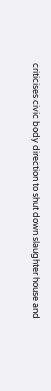criticises civic body direction to shut down slaughter house and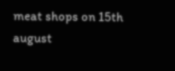meat shops on 15th august